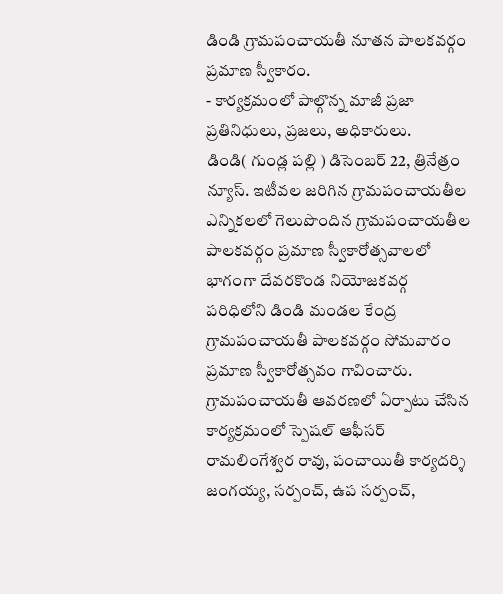డిండి గ్రామపంచాయతీ నూతన పాలకవర్గం ప్రమాణ స్వీకారం.
- కార్యక్రమంలో పాల్గొన్న మాజీ ప్రజా ప్రతినిధులు, ప్రజలు, అధికారులు.
డిండి( గుండ్ల పల్లి ) డిసెంబర్ 22, త్రినేత్రం న్యూస్. ఇటీవల జరిగిన గ్రామపంచాయతీల ఎన్నికలలో గెలుపొందిన గ్రామపంచాయతీల పాలకవర్గం ప్రమాణ స్వీకారోత్సవాలలో భాగంగా దేవరకొండ నియోజకవర్గ పరిధిలోని డిండి మండల కేంద్ర గ్రామపంచాయతీ పాలకవర్గం సోమవారం ప్రమాణ స్వీకారోత్సవం గావించారు. గ్రామపంచాయతీ ఆవరణలో ఏర్పాటు చేసిన కార్యక్రమంలో స్పెషల్ ఆఫీసర్ రామలింగేశ్వర రావు, పంచాయితీ కార్యదర్శి జంగయ్య, సర్పంచ్, ఉప సర్పంచ్,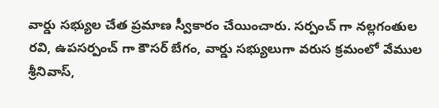వార్డు సభ్యుల చేత ప్రమాణ స్వీకారం చేయించారు. సర్పంచ్ గా నల్లగంతుల రవి, ఉపసర్పంచ్ గా కౌసర్ బేగం, వార్డు సభ్యులుగా వరుస క్రమంలో వేముల శ్రీనివాస్,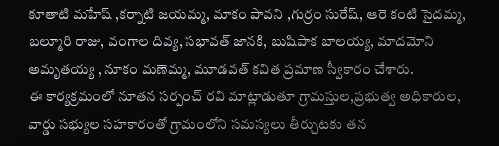కూతాటి మహేష్ ,కర్నాటి జయమ్మ, మాకం పావని ,గుర్రం సురేష్, ఆరె కంటి సైదమ్మ, బల్మూరి రాజు, వంగాల దివ్య, సభావత్ జానకి, బుషిపాక బాలయ్య, మాదమోని అమృతయ్య , నూకం మణెమ్మ, మూడవత్ కవిత ప్రమాణ స్వీకారం చేశారు.
ఈ కార్యక్రమంలో నూతన సర్పంచ్ రవి మాట్లాడుతూ గ్రామస్తుల,ప్రభుత్వ అధికారుల, వార్డు సభ్యుల సహకారంతో గ్రామంలోని సమస్యలు తీర్చుటకు తన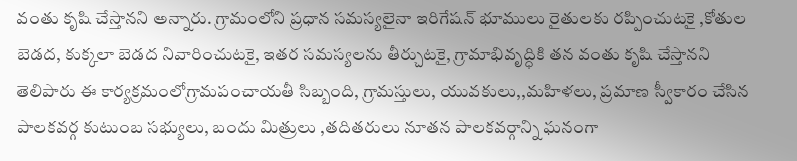వంతు కృషి చేస్తానని అన్నారు. గ్రామంలోని ప్రధాన సమస్యలైనా ఇరిగేషన్ భూములు రైతులకు రప్పించుటకై ,కోతుల బెడద, కుక్కలా బెడద నివారించుటకై, ఇతర సమస్యలను తీర్చుటకై, గ్రామాభివృద్ధికి తన వంతు కృషి చేస్తానని తెలిపారు ఈ కార్యక్రమంలోగ్రామపంచాయతీ సిబ్బంది, గ్రామస్తులు, యువకులు,,మహిళలు, ప్రమాణ స్వీకారం చేసిన పాలకవర్గ కుటుంబ సభ్యులు, బందు మిత్రులు ,తదితరులు నూతన పాలకవర్గాన్ని ఘనంగా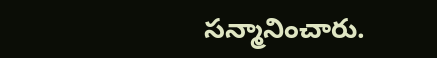సన్మానించారు.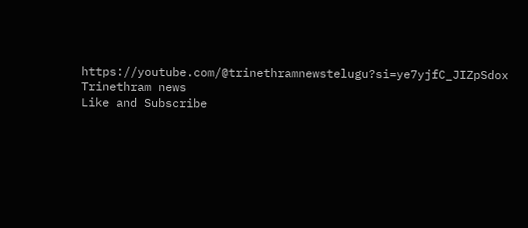https://youtube.com/@trinethramnewstelugu?si=ye7yjfC_JIZpSdox
Trinethram news
Like and Subscribe